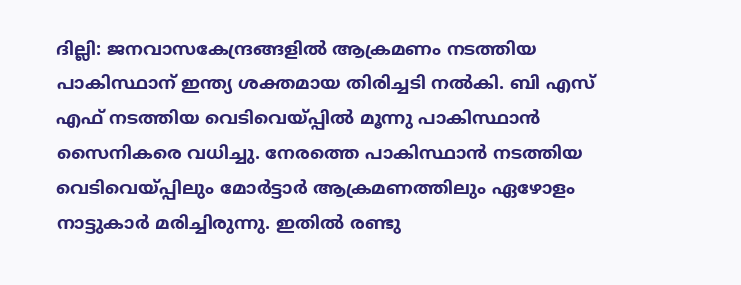ദില്ലി: ജനവാസകേന്ദ്രങ്ങളില്‍ ആക്രമണം നടത്തിയ പാകിസ്ഥാന് ഇന്ത്യ ശക്തമായ തിരിച്ചടി നല്‍കി. ബി എസ് എഫ് നടത്തിയ വെടിവെയ്പ്പില്‍ മൂന്നു പാകിസ്ഥാന്‍ സൈനികരെ വധിച്ചു. നേരത്തെ പാകിസ്ഥാന്‍ നടത്തിയ വെടിവെയ്‌പ്പിലും മോര്‍ട്ടാര്‍ ആക്രമണത്തിലും ഏഴോളം നാട്ടുകാര്‍ മരിച്ചിരുന്നു. ഇതില്‍ രണ്ടു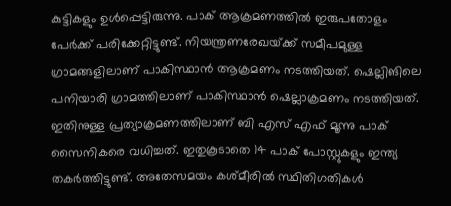കുട്ടികളും ഉള്‍പ്പെട്ടിരുന്നു. പാക് ആക്രമണത്തില്‍ ഇരുപതോളം പേര്‍ക്ക് പരിക്കേറ്റിട്ടുണ്ട്. നിയന്ത്രണരേഖയ്‌ക്ക് സമീപമുള്ള ഗ്രാമങ്ങളിലാണ് പാകിസ്ഥാന്‍ ആക്രമണം നടത്തിയത്. ഷെല്ലിങിലെ പനിയാരി ഗ്രാമത്തിലാണ് പാകിസ്ഥാന്‍ ഷെല്ലാക്രമണം നടത്തിയത്. ഇതിനുള്ള പ്രത്യാക്രമണത്തിലാണ് ബി എസ് എഫ് മൂന്നു പാക് സൈനികരെ വധിച്ചത്. ഇതുകൂടാതെ 14 പാക് പോസ്റ്റുകളും ഇന്ത്യ തകര്‍ത്തിട്ടുണ്ട്. അതേസമയം കശ്‌മീരില്‍ സ്ഥിതിഗതികള്‍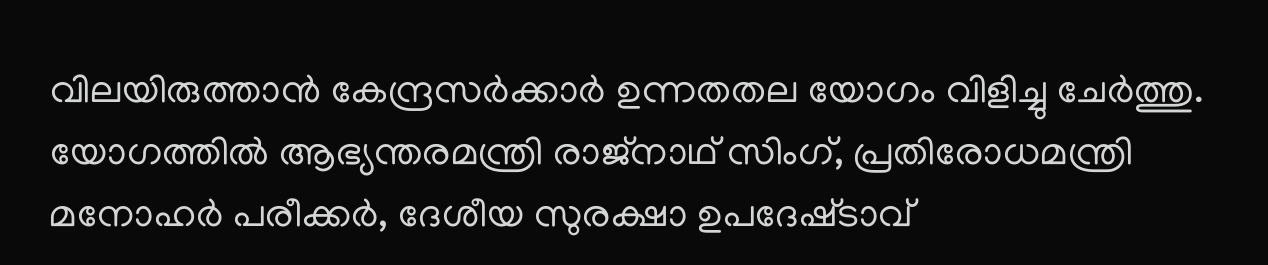വിലയിരുത്താന്‍ കേന്ദ്രസര്‍ക്കാര്‍ ഉന്നതതല യോഗം വിളിച്ചു ചേര്‍ത്തു. യോഗത്തില്‍ ആഭ്യന്തരമന്ത്രി രാജ്നാഥ് സിംഗ്, പ്രതിരോധമന്ത്രി മനോഹര്‍ പരീക്കര്‍, ദേശീയ സുരക്ഷാ ഉപദേഷ്‌ടാവ്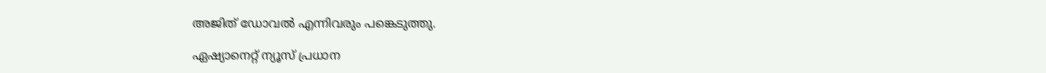അജിത് ഡോവല്‍ എന്നിവരും പങ്കെടുത്തു.

ഏഷ്യാനെറ്റ് ന്യൂസ് പ്രധാന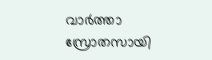വാർത്താ സ്രോതസായി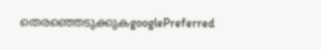തെരഞ്ഞെടുക്കുകgooglePreferred